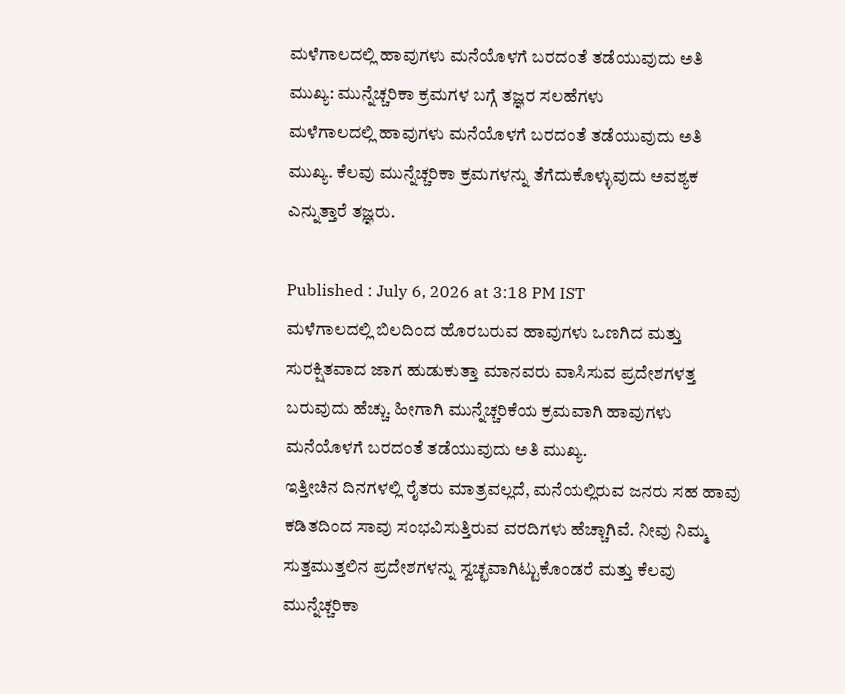ಮಳೆಗಾಲದಲ್ಲಿ ಹಾವುಗಳು ಮನೆಯೊಳಗೆ ಬರದಂತೆ ತಡೆಯುವುದು ಅತಿ ಮುಖ್ಯ: ಮುನ್ನೆಚ್ಚರಿಕಾ ಕ್ರಮಗಳ ಬಗ್ಗೆ ತಜ್ಞರ ಸಲಹೆಗಳು
ಮಳೆಗಾಲದಲ್ಲಿ ಹಾವುಗಳು ಮನೆಯೊಳಗೆ ಬರದಂತೆ ತಡೆಯುವುದು ಅತಿ ಮುಖ್ಯ. ಕೆಲವು ಮುನ್ನೆಚ್ಚರಿಕಾ ಕ್ರಮಗಳನ್ನು ತೆಗೆದುಕೊಳ್ಳುವುದು ಅವಶ್ಯಕ ಎನ್ನುತ್ತಾರೆ ತಜ್ಞರು.

Published : July 6, 2026 at 3:18 PM IST
ಮಳೆಗಾಲದಲ್ಲಿ ಬಿಲದಿಂದ ಹೊರಬರುವ ಹಾವುಗಳು ಒಣಗಿದ ಮತ್ತು ಸುರಕ್ಷಿತವಾದ ಜಾಗ ಹುಡುಕುತ್ತಾ ಮಾನವರು ವಾಸಿಸುವ ಪ್ರದೇಶಗಳತ್ತ ಬರುವುದು ಹೆಚ್ಚು. ಹೀಗಾಗಿ ಮುನ್ನೆಚ್ಚರಿಕೆಯ ಕ್ರಮವಾಗಿ ಹಾವುಗಳು ಮನೆಯೊಳಗೆ ಬರದಂತೆ ತಡೆಯುವುದು ಅತಿ ಮುಖ್ಯ.
ಇತ್ತೀಚಿನ ದಿನಗಳಲ್ಲಿ ರೈತರು ಮಾತ್ರವಲ್ಲದೆ, ಮನೆಯಲ್ಲಿರುವ ಜನರು ಸಹ ಹಾವು ಕಡಿತದಿಂದ ಸಾವು ಸಂಭವಿಸುತ್ತಿರುವ ವರದಿಗಳು ಹೆಚ್ಚಾಗಿವೆ. ನೀವು ನಿಮ್ಮ ಸುತ್ತಮುತ್ತಲಿನ ಪ್ರದೇಶಗಳನ್ನು ಸ್ವಚ್ಛವಾಗಿಟ್ಟುಕೊಂಡರೆ ಮತ್ತು ಕೆಲವು ಮುನ್ನೆಚ್ಚರಿಕಾ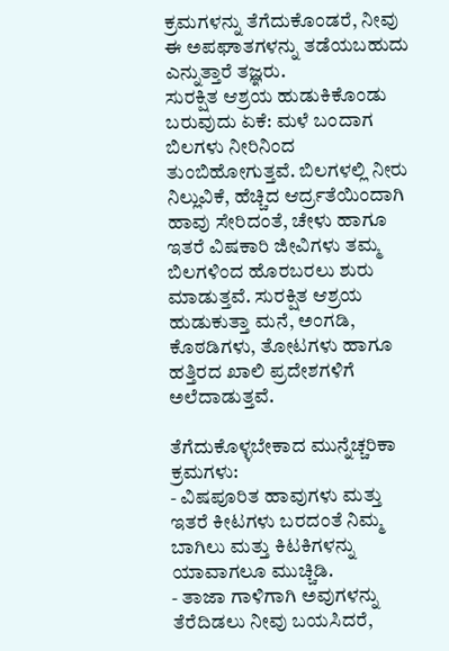ಕ್ರಮಗಳನ್ನು ತೆಗೆದುಕೊಂಡರೆ, ನೀವು ಈ ಅಪಘಾತಗಳನ್ನು ತಡೆಯಬಹುದು ಎನ್ನುತ್ತಾರೆ ತಜ್ಞರು.
ಸುರಕ್ಷಿತ ಆಶ್ರಯ ಹುಡುಕಿಕೊಂಡು ಬರುವುದು ಏಕೆ: ಮಳೆ ಬಂದಾಗ ಬಿಲಗಳು ನೀರಿನಿಂದ ತುಂಬಿಹೋಗುತ್ತವೆ. ಬಿಲಗಳಲ್ಲಿ ನೀರು ನಿಲ್ಲುವಿಕೆ, ಹೆಚ್ಚಿದ ಆರ್ದ್ರತೆಯಿಂದಾಗಿ ಹಾವು ಸೇರಿದಂತೆ, ಚೇಳು ಹಾಗೂ ಇತರೆ ವಿಷಕಾರಿ ಜೀವಿಗಳು ತಮ್ಮ ಬಿಲಗಳಿಂದ ಹೊರಬರಲು ಶುರು ಮಾಡುತ್ತವೆ. ಸುರಕ್ಷಿತ ಆಶ್ರಯ ಹುಡುಕುತ್ತಾ ಮನೆ, ಅಂಗಡಿ, ಕೊಠಡಿಗಳು, ತೋಟಗಳು ಹಾಗೂ ಹತ್ತಿರದ ಖಾಲಿ ಪ್ರದೇಶಗಳಿಗೆ ಅಲೆದಾಡುತ್ತವೆ.

ತೆಗೆದುಕೊಳ್ಳಬೇಕಾದ ಮುನ್ನೆಚ್ಚರಿಕಾ ಕ್ರಮಗಳು:
- ವಿಷಪೂರಿತ ಹಾವುಗಳು ಮತ್ತು ಇತರೆ ಕೀಟಗಳು ಬರದಂತೆ ನಿಮ್ಮ ಬಾಗಿಲು ಮತ್ತು ಕಿಟಕಿಗಳನ್ನು ಯಾವಾಗಲೂ ಮುಚ್ಚಿಡಿ.
- ತಾಜಾ ಗಾಳಿಗಾಗಿ ಅವುಗಳನ್ನು ತೆರೆದಿಡಲು ನೀವು ಬಯಸಿದರೆ,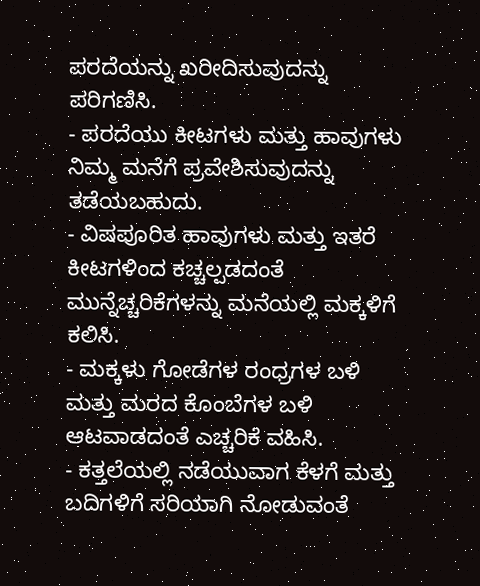ಪರದೆಯನ್ನು ಖರೀದಿಸುವುದನ್ನು ಪರಿಗಣಿಸಿ.
- ಪರದೆಯು ಕೀಟಗಳು ಮತ್ತು ಹಾವುಗಳು ನಿಮ್ಮ ಮನೆಗೆ ಪ್ರವೇಶಿಸುವುದನ್ನು ತಡೆಯಬಹುದು.
- ವಿಷಪೂರಿತ ಹಾವುಗಳು ಮತ್ತು ಇತರೆ ಕೀಟಗಳಿಂದ ಕಚ್ಚಲ್ಪಡದಂತೆ ಮುನ್ನೆಚ್ಚರಿಕೆಗಳನ್ನು ಮನೆಯಲ್ಲಿ ಮಕ್ಕಳಿಗೆ ಕಲಿಸಿ.
- ಮಕ್ಕಳು ಗೋಡೆಗಳ ರಂಧ್ರಗಳ ಬಳಿ ಮತ್ತು ಮರದ ಕೊಂಬೆಗಳ ಬಳಿ ಆಟವಾಡದಂತೆ ಎಚ್ಚರಿಕೆ ವಹಿಸಿ.
- ಕತ್ತಲೆಯಲ್ಲಿ ನಡೆಯುವಾಗ ಕೆಳಗೆ ಮತ್ತು ಬದಿಗಳಿಗೆ ಸರಿಯಾಗಿ ನೋಡುವಂತೆ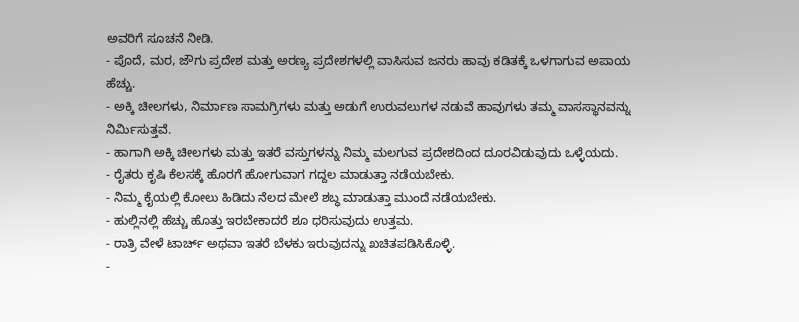ಅವರಿಗೆ ಸೂಚನೆ ನೀಡಿ.
- ಪೊದೆ, ಮರ, ಜೌಗು ಪ್ರದೇಶ ಮತ್ತು ಅರಣ್ಯ ಪ್ರದೇಶಗಳಲ್ಲಿ ವಾಸಿಸುವ ಜನರು ಹಾವು ಕಡಿತಕ್ಕೆ ಒಳಗಾಗುವ ಅಪಾಯ ಹೆಚ್ಚು.
- ಅಕ್ಕಿ ಚೀಲಗಳು, ನಿರ್ಮಾಣ ಸಾಮಗ್ರಿಗಳು ಮತ್ತು ಅಡುಗೆ ಉರುವಲುಗಳ ನಡುವೆ ಹಾವುಗಳು ತಮ್ಮ ವಾಸಸ್ಥಾನವನ್ನು ನಿರ್ಮಿಸುತ್ತವೆ.
- ಹಾಗಾಗಿ ಅಕ್ಕಿ ಚೀಲಗಳು ಮತ್ತು ಇತರೆ ವಸ್ತುಗಳನ್ನು ನಿಮ್ಮ ಮಲಗುವ ಪ್ರದೇಶದಿಂದ ದೂರವಿಡುವುದು ಒಳ್ಳೆಯದು.
- ರೈತರು ಕೃಷಿ ಕೆಲಸಕ್ಕೆ ಹೊರಗೆ ಹೋಗುವಾಗ ಗದ್ದಲ ಮಾಡುತ್ತಾ ನಡೆಯಬೇಕು.
- ನಿಮ್ಮ ಕೈಯಲ್ಲಿ ಕೋಲು ಹಿಡಿದು ನೆಲದ ಮೇಲೆ ಶಬ್ಧ ಮಾಡುತ್ತಾ ಮುಂದೆ ನಡೆಯಬೇಕು.
- ಹುಲ್ಲಿನಲ್ಲಿ ಹೆಚ್ಚು ಹೊತ್ತು ಇರಬೇಕಾದರೆ ಶೂ ಧರಿಸುವುದು ಉತ್ತಮ.
- ರಾತ್ರಿ ವೇಳೆ ಟಾರ್ಚ್ ಅಥವಾ ಇತರೆ ಬೆಳಕು ಇರುವುದನ್ನು ಖಚಿತಪಡಿಸಿಕೊಳ್ಳಿ.
-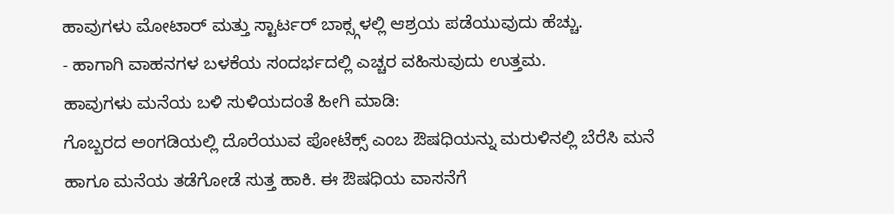ಹಾವುಗಳು ಮೋಟಾರ್ ಮತ್ತು ಸ್ಟಾರ್ಟರ್ ಬಾಕ್ಸ್ಗಳಲ್ಲಿ ಆಶ್ರಯ ಪಡೆಯುವುದು ಹೆಚ್ಚು.
- ಹಾಗಾಗಿ ವಾಹನಗಳ ಬಳಕೆಯ ಸಂದರ್ಭದಲ್ಲಿ ಎಚ್ಚರ ವಹಿಸುವುದು ಉತ್ತಮ.
ಹಾವುಗಳು ಮನೆಯ ಬಳಿ ಸುಳಿಯದಂತೆ ಹೀಗಿ ಮಾಡಿ:
ಗೊಬ್ಬರದ ಅಂಗಡಿಯಲ್ಲಿ ದೊರೆಯುವ ಪೋಟೆಕ್ಸ್ ಎಂಬ ಔಷಧಿಯನ್ನು ಮರುಳಿನಲ್ಲಿ ಬೆರೆಸಿ ಮನೆ ಹಾಗೂ ಮನೆಯ ತಡೆಗೋಡೆ ಸುತ್ತ ಹಾಕಿ. ಈ ಔಷಧಿಯ ವಾಸನೆಗೆ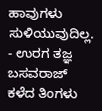ಹಾವುಗಳು ಸುಳಿಯುವುದಿಲ್ಲ. - ಉರಗ ತಜ್ಞ ಬಸವರಾಜ್
ಕಳೆದ ತಿಂಗಳು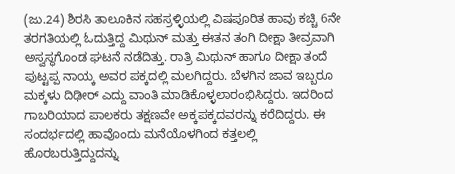(ಜು.24) ಶಿರಸಿ ತಾಲೂಕಿನ ಸಹಸ್ರಳ್ಳಿಯಲ್ಲಿ ವಿಷಪೂರಿತ ಹಾವು ಕಚ್ಚಿ 6ನೇ ತರಗತಿಯಲ್ಲಿ ಓದುತ್ತಿದ್ದ ಮಿಥುನ್ ಮತ್ತು ಈತನ ತಂಗಿ ದೀಕ್ಷಾ ತೀವ್ರವಾಗಿ ಅಸ್ವಸ್ಥಗೊಂಡ ಘಟನೆ ನಡೆದಿತ್ತು. ರಾತ್ರಿ ಮಿಥುನ್ ಹಾಗೂ ದೀಕ್ಷಾ ತಂದೆ ಪುಟ್ಟಪ್ಪ ನಾಯ್ಕ ಅವರ ಪಕ್ಕದಲ್ಲಿ ಮಲಗಿದ್ದರು. ಬೆಳಗಿನ ಜಾವ ಇಬ್ಬರೂ ಮಕ್ಕಳು ದಿಢೀರ್ ಎದ್ದು ವಾಂತಿ ಮಾಡಿಕೊಳ್ಳಲಾರಂಭಿಸಿದ್ದರು. ಇದರಿಂದ ಗಾಬರಿಯಾದ ಪಾಲಕರು ತಕ್ಷಣವೇ ಅಕ್ಕಪಕ್ಕದವರನ್ನು ಕರೆದಿದ್ದರು. ಈ ಸಂದರ್ಭದಲ್ಲಿ ಹಾವೊಂದು ಮನೆಯೊಳಗಿಂದ ಕತ್ತಲಲ್ಲಿ ಹೊರಬರುತ್ತಿದ್ದುದನ್ನು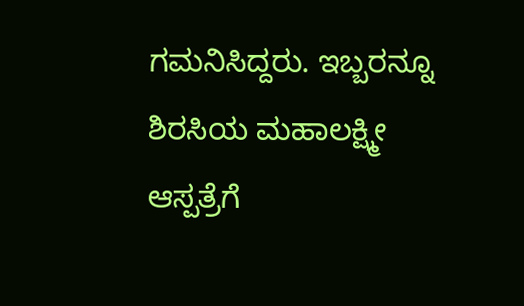ಗಮನಿಸಿದ್ದರು. ಇಬ್ಬರನ್ನೂ ಶಿರಸಿಯ ಮಹಾಲಕ್ಷ್ಮೀ ಆಸ್ಪತ್ರೆಗೆ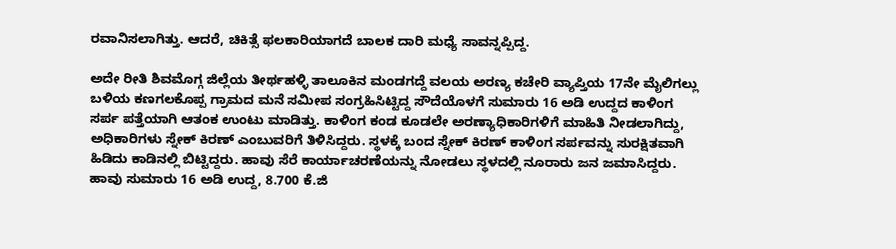ರವಾನಿಸಲಾಗಿತ್ತು. ಆದರೆ, ಚಿಕಿತ್ಸೆ ಫಲಕಾರಿಯಾಗದೆ ಬಾಲಕ ದಾರಿ ಮಧ್ಯೆ ಸಾವನ್ನಪ್ಪಿದ್ದ.

ಅದೇ ರೀತಿ ಶಿವಮೊಗ್ಗ ಜಿಲ್ಲೆಯ ತೀರ್ಥಹಳ್ಳಿ ತಾಲೂಕಿನ ಮಂಡಗದ್ದೆ ವಲಯ ಅರಣ್ಯ ಕಚೇರಿ ವ್ಯಾಪ್ತಿಯ 17ನೇ ಮೈಲಿಗಲ್ಲು ಬಳಿಯ ಕಣಗಲಕೊಪ್ಪ ಗ್ರಾಮದ ಮನೆ ಸಮೀಪ ಸಂಗ್ರಹಿಸಿಟ್ಟಿದ್ದ ಸೌದೆಯೊಳಗೆ ಸುಮಾರು 16 ಅಡಿ ಉದ್ದದ ಕಾಳಿಂಗ ಸರ್ಪ ಪತ್ತೆಯಾಗಿ ಆತಂಕ ಉಂಟು ಮಾಡಿತ್ತು. ಕಾಳಿಂಗ ಕಂಡ ಕೂಡಲೇ ಅರಣ್ಯಾಧಿಕಾರಿಗಳಿಗೆ ಮಾಹಿತಿ ನೀಡಲಾಗಿದ್ದು, ಅಧಿಕಾರಿಗಳು ಸ್ನೇಕ್ ಕಿರಣ್ ಎಂಬುವರಿಗೆ ತಿಳಿಸಿದ್ದರು. ಸ್ಥಳಕ್ಕೆ ಬಂದ ಸ್ನೇಕ್ ಕಿರಣ್ ಕಾಳಿಂಗ ಸರ್ಪವನ್ನು ಸುರಕ್ಷಿತವಾಗಿ ಹಿಡಿದು ಕಾಡಿನಲ್ಲಿ ಬಿಟ್ಟಿದ್ದರು. ಹಾವು ಸೆರೆ ಕಾರ್ಯಾಚರಣೆಯನ್ನು ನೋಡಲು ಸ್ಥಳದಲ್ಲಿ ನೂರಾರು ಜನ ಜಮಾಸಿದ್ದರು. ಹಾವು ಸುಮಾರು 16 ಅಡಿ ಉದ್ದ, 8.700 ಕೆ.ಜಿ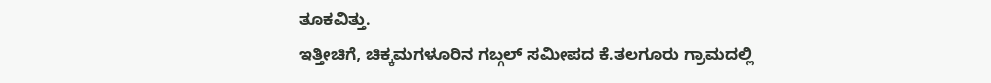ತೂಕವಿತ್ತು.
ಇತ್ತೀಚಿಗೆ, ಚಿಕ್ಕಮಗಳೂರಿನ ಗಬ್ಗಲ್ ಸಮೀಪದ ಕೆ.ತಲಗೂರು ಗ್ರಾಮದಲ್ಲಿ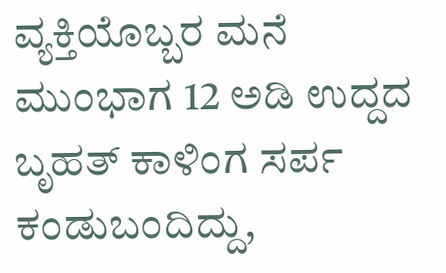ವ್ಯಕ್ತಿಯೊಬ್ಬರ ಮನೆ ಮುಂಭಾಗ 12 ಅಡಿ ಉದ್ದದ ಬೃಹತ್ ಕಾಳಿಂಗ ಸರ್ಪ ಕಂಡುಬಂದಿದ್ದು,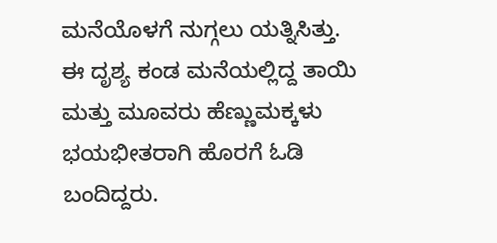ಮನೆಯೊಳಗೆ ನುಗ್ಗಲು ಯತ್ನಿಸಿತ್ತು. ಈ ದೃಶ್ಯ ಕಂಡ ಮನೆಯಲ್ಲಿದ್ದ ತಾಯಿ ಮತ್ತು ಮೂವರು ಹೆಣ್ಣುಮಕ್ಕಳು ಭಯಭೀತರಾಗಿ ಹೊರಗೆ ಓಡಿ ಬಂದಿದ್ದರು.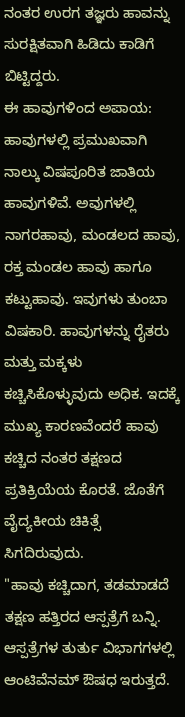ನಂತರ ಉರಗ ತಜ್ಞರು ಹಾವನ್ನು ಸುರಕ್ಷಿತವಾಗಿ ಹಿಡಿದು ಕಾಡಿಗೆ ಬಿಟ್ಟಿದ್ದರು.
ಈ ಹಾವುಗಳಿಂದ ಅಪಾಯ: ಹಾವುಗಳಲ್ಲಿ ಪ್ರಮುಖವಾಗಿ ನಾಲ್ಕು ವಿಷಪೂರಿತ ಜಾತಿಯ ಹಾವುಗಳಿವೆ. ಅವುಗಳಲ್ಲಿ ನಾಗರಹಾವು, ಮಂಡಲದ ಹಾವು, ರಕ್ತ ಮಂಡಲ ಹಾವು ಹಾಗೂ ಕಟ್ಟುಹಾವು. ಇವುಗಳು ತುಂಬಾ ವಿಷಕಾರಿ. ಹಾವುಗಳನ್ನು ರೈತರು ಮತ್ತು ಮಕ್ಕಳು ಕಚ್ಚಿಸಿಕೊಳ್ಳುವುದು ಅಧಿಕ. ಇದಕ್ಕೆ ಮುಖ್ಯ ಕಾರಣವೆಂದರೆ ಹಾವು ಕಚ್ಚಿದ ನಂತರ ತಕ್ಷಣದ ಪ್ರತಿಕ್ರಿಯೆಯ ಕೊರತೆ. ಜೊತೆಗೆ ವೈದ್ಯಕೀಯ ಚಿಕಿತ್ಸೆ ಸಿಗದಿರುವುದು.
"ಹಾವು ಕಚ್ಚಿದಾಗ, ತಡಮಾಡದೆ ತಕ್ಷಣ ಹತ್ತಿರದ ಆಸ್ಪತ್ರೆಗೆ ಬನ್ನಿ. ಆಸ್ಪತ್ರೆಗಳ ತುರ್ತು ವಿಭಾಗಗಳಲ್ಲಿ ಆಂಟಿವೆನಮ್ ಔಷಧ ಇರುತ್ತದೆ.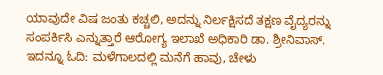ಯಾವುದೇ ವಿಷ ಜಂತು ಕಚ್ಚಲಿ, ಅದನ್ನು ನಿರ್ಲಕ್ಷಿಸದೆ ತಕ್ಷಣ ವೈದ್ಯರನ್ನು ಸಂಪರ್ಕಿಸಿ ಎನ್ನುತ್ತಾರೆ ಆರೋಗ್ಯ ಇಲಾಖೆ ಅಧಿಕಾರಿ ಡಾ. ಶ್ರೀನಿವಾಸ್.
ಇದನ್ನೂ ಓದಿ: ಮಳೆಗಾಲದಲ್ಲಿ ಮನೆಗೆ ಹಾವು, ಚೇಳು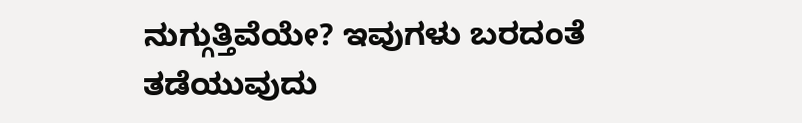ನುಗ್ಗುತ್ತಿವೆಯೇ? ಇವುಗಳು ಬರದಂತೆ ತಡೆಯುವುದು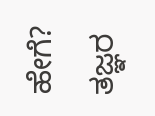ಹೇಗೆ? ತಜ್ಞರ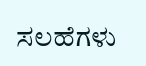ಸಲಹೆಗಳು